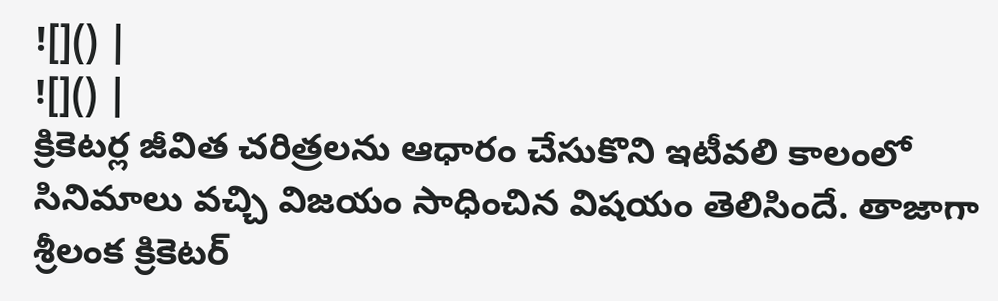![]() |
![]() |
క్రికెటర్ల జీవిత చరిత్రలను ఆధారం చేసుకొని ఇటీవలి కాలంలో సినిమాలు వచ్చి విజయం సాధించిన విషయం తెలిసిందే. తాజాగా శ్రీలంక క్రికెటర్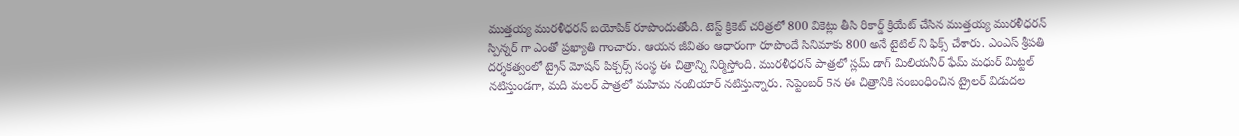ముత్తయ్య మురళీధరన్ బయోపిక్ రూపొందుతోంది. టెస్ట్ క్రికెట్ చరిత్రలో 800 వికెట్లు తీసి రికార్డ్ క్రియేట్ చేసిన ముత్తయ్య మురళీధరన్ స్పిన్నర్ గా ఎంతో ప్రఖ్యాతి గాంచారు. ఆయన జీవితం ఆధారంగా రూపొందే సినిమాకు 800 అనే టైటిల్ ని ఫిక్స్ చేశారు. ఎంఎస్ శ్రీపతి దర్శకత్వంలో ట్రైన్ మోషన్ పిక్చర్స్ సంస్థ ఈ చిత్రాన్ని నిర్మిస్తోంది. మురళీధరన్ పాత్రలో స్లమ్ డాగ్ మిలియనీర్ ఫేమ్ మధుర్ మిట్టల్ నటిస్తుండగా, మది మలర్ పాత్రలో మహిమ నంబియార్ నటిస్తున్నారు. సెప్టెంబర్ 5న ఈ చిత్రానికి సంబంధించిన ట్రైలర్ విడుదల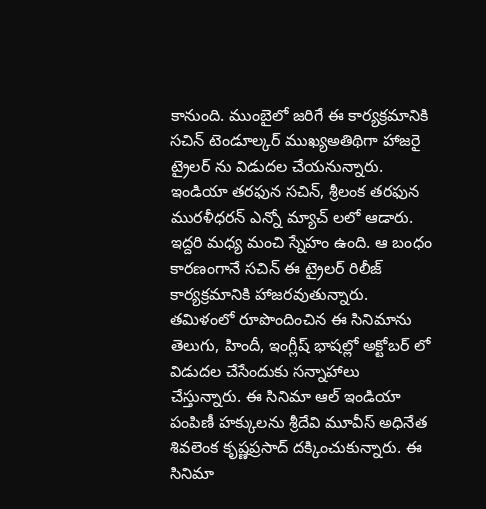కానుంది. ముంబైలో జరిగే ఈ కార్యక్రమానికి సచిన్ టెండూల్కర్ ముఖ్యఅతిథిగా హాజరై ట్రైలర్ ను విడుదల చేయనున్నారు. ఇండియా తరఫున సచిన్, శ్రీలంక తరఫున మురళీధరన్ ఎన్నో మ్యాచ్ లలో ఆడారు. ఇద్దరి మధ్య మంచి స్నేహం ఉంది. ఆ బంధం కారణంగానే సచిన్ ఈ ట్రైలర్ రిలీజ్ కార్యక్రమానికి హాజరవుతున్నారు. తమిళంలో రూపొందించిన ఈ సినిమాను తెలుగు, హిందీ, ఇంగ్లీష్ భాషల్లో అక్టోబర్ లో విడుదల చేసేందుకు సన్నాహాలు చేస్తున్నారు. ఈ సినిమా ఆల్ ఇండియా పంపిణీ హక్కులను శ్రీదేవి మూవీస్ అధినేత శివలెంక కృష్ణప్రసాద్ దక్కించుకున్నారు. ఈ సినిమా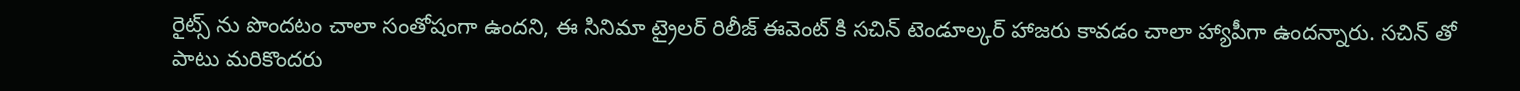రైట్స్ ను పొందటం చాలా సంతోషంగా ఉందని, ఈ సినిమా ట్రైలర్ రిలీజ్ ఈవెంట్ కి సచిన్ టెండూల్కర్ హాజరు కావడం చాలా హ్యాపీగా ఉందన్నారు. సచిన్ తో పాటు మరికొందరు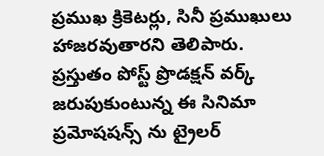ప్రముఖ క్రికెటర్లు, సినీ ప్రముఖులు హాజరవుతారని తెలిపారు. ప్రస్తుతం పోస్ట్ ప్రొడక్షన్ వర్క్ జరుపుకుంటున్న ఈ సినిమా ప్రమోషషన్స్ ను ట్రైలర్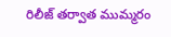రిలీజ్ తర్వాత ముమ్మరం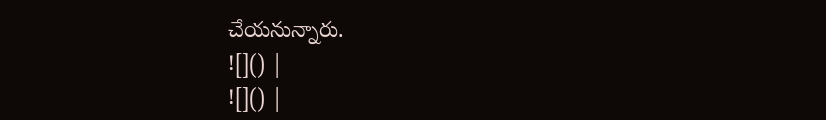చేయనున్నారు.
![]() |
![]() |